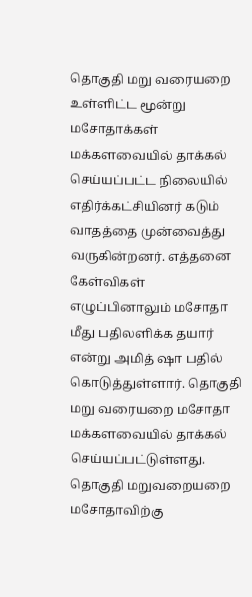தொகுதி மறு வரையறை உள்ளிட்ட மூன்று மசோதாக்கள் மக்களவையில் தாக்கல் செய்யப்பட்ட நிலையில் எதிர்க்கட்சியினர் கடும் வாதத்தை முன்வைத்து வருகின்றனர். எத்தனை கேள்விகள் எழுப்பினாலும் மசோதா மீது பதிலளிக்க தயார் என்று அமித் ஷா பதில் கொடுத்துள்ளார். தொகுதி மறு வரையறை மசோதா மக்களவையில் தாக்கல் செய்யப்பட்டுள்ளது.
தொகுதி மறுவறையறை மசோதாவிற்கு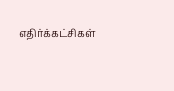எதிர்க்கட்சிகள்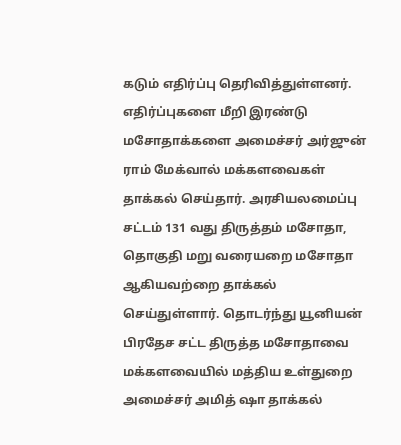கடும் எதிர்ப்பு தெரிவித்துள்ளனர். எதிர்ப்புகளை மீறி இரண்டு மசோதாக்களை அமைச்சர் அர்ஜுன் ராம் மேக்வால் மக்களவைகள் தாக்கல் செய்தார். அரசியலமைப்பு சட்டம் 131 வது திருத்தம் மசோதா, தொகுதி மறு வரையறை மசோதா ஆகியவற்றை தாக்கல் செய்துள்ளார். தொடர்ந்து யூனியன் பிரதேச சட்ட திருத்த மசோதாவை மக்களவையில் மத்திய உள்துறை அமைச்சர் அமித் ஷா தாக்கல்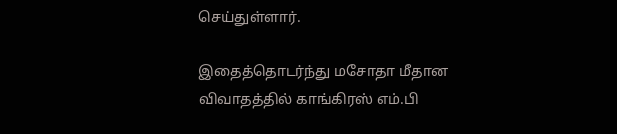செய்துள்ளார்.

இதைத்தொடர்ந்து மசோதா மீதான விவாதத்தில் காங்கிரஸ் எம்.பி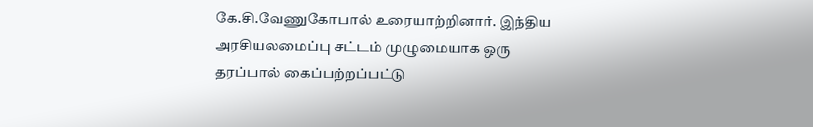கே.சி.வேணுகோபால் உரையாற்றினார். இந்திய அரசியலமைப்பு சட்டம் முழுமையாக ஒரு தரப்பால் கைப்பற்றப்பட்டு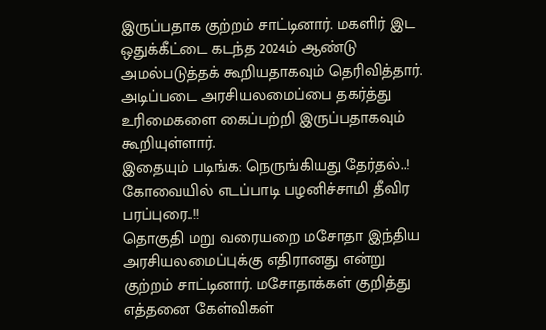இருப்பதாக குற்றம் சாட்டினார். மகளிர் இட ஒதுக்கீட்டை கடந்த 2024ம் ஆண்டு அமல்படுத்தக் கூறியதாகவும் தெரிவித்தார். அடிப்படை அரசியலமைப்பை தகர்த்து உரிமைகளை கைப்பற்றி இருப்பதாகவும் கூறியுள்ளார்.
இதையும் படிங்க: நெருங்கியது தேர்தல்..! கோவையில் எடப்பாடி பழனிச்சாமி தீவிர பரப்புரை..!!
தொகுதி மறு வரையறை மசோதா இந்திய அரசியலமைப்புக்கு எதிரானது என்று குற்றம் சாட்டினார். மசோதாக்கள் குறித்து எத்தனை கேள்விகள்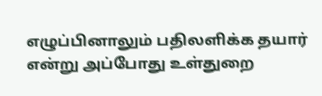எழுப்பினாலும் பதிலளிக்க தயார் என்று அப்போது உள்துறை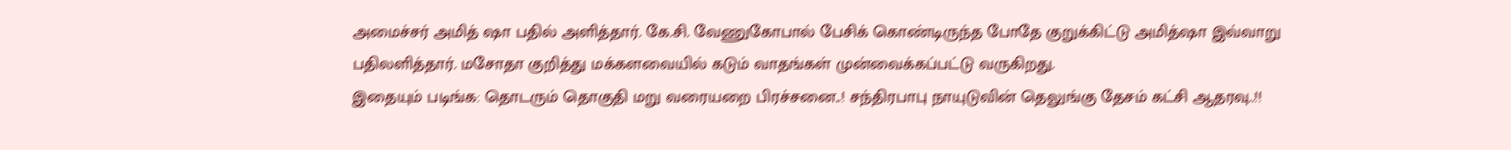அமைச்சர் அமித் ஷா பதில் அளித்தார். கே.சி. வேணுகோபால் பேசிக் கொண்டிருந்த போதே குறுக்கிட்டு அமித்ஷா இவ்வாறு பதிலளித்தார். மசோதா குறித்து மக்களவையில் கடும் வாதங்கள் முன்வைக்கப்பட்டு வருகிறது.
இதையும் படிங்க: தொடரும் தொகுதி மறு வரையறை பிரச்சனை..! சந்திரபாபு நாயுடுவின் தெலுங்கு தேசம் கட்சி ஆதரவு..!!